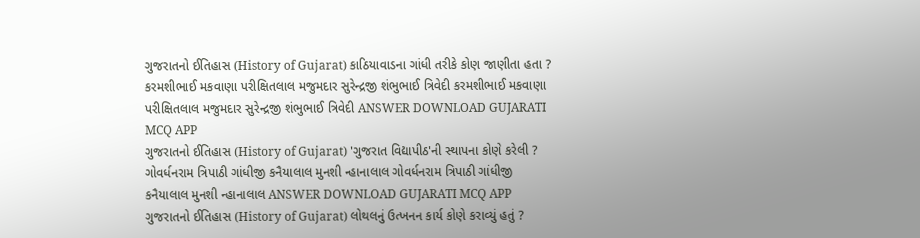ગુજરાતનો ઈતિહાસ (History of Gujarat) કાઠિયાવાડના ગાંધી તરીકે કોણ જાણીતા હતા ? કરમશીભાઈ મકવાણા પરીક્ષિતલાલ મજુમદાર સુરેન્દ્રજી શંભુભાઈ ત્રિવેદી કરમશીભાઈ મકવાણા પરીક્ષિતલાલ મજુમદાર સુરેન્દ્રજી શંભુભાઈ ત્રિવેદી ANSWER DOWNLOAD GUJARATI MCQ APP
ગુજરાતનો ઈતિહાસ (History of Gujarat) 'ગુજરાત વિદ્યાપીઠ'ની સ્થાપના કોણે કરેલી ? ગોવર્ધનરામ ત્રિપાઠી ગાંધીજી કનૈયાલાલ મુનશી ન્હાનાલાલ ગોવર્ધનરામ ત્રિપાઠી ગાંધીજી કનૈયાલાલ મુનશી ન્હાનાલાલ ANSWER DOWNLOAD GUJARATI MCQ APP
ગુજરાતનો ઈતિહાસ (History of Gujarat) લોથલનું ઉત્ખનન કાર્ય કોણે કરાવ્યું હતું ?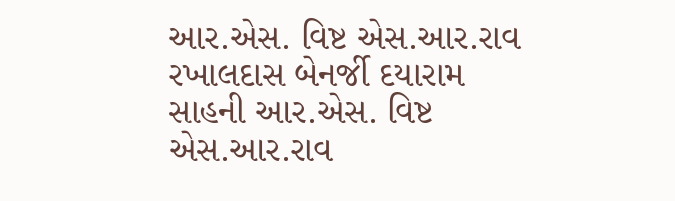આર.એસ. વિષ્ટ એસ.આર.રાવ રખાલદાસ બેનર્જી દયારામ સાહની આર.એસ. વિષ્ટ એસ.આર.રાવ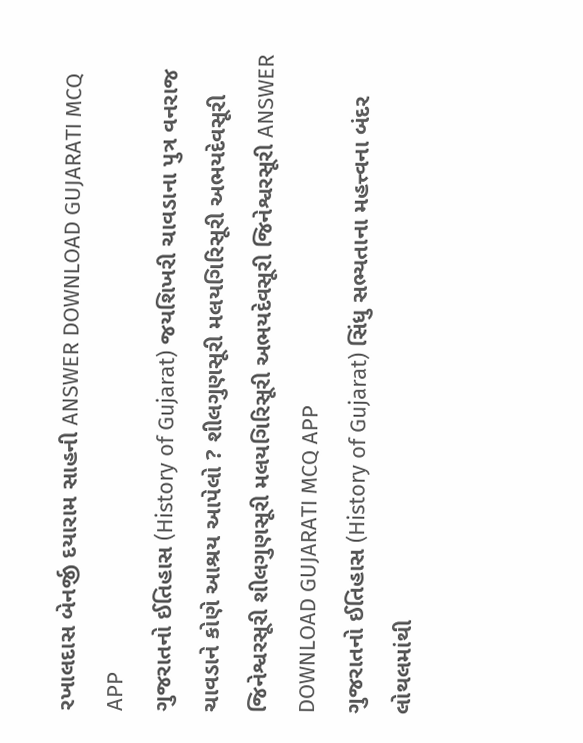રખાલદાસ બેનર્જી દયારામ સાહની ANSWER DOWNLOAD GUJARATI MCQ APP
ગુજરાતનો ઈતિહાસ (History of Gujarat) જયશિખરી ચાવડાના પુત્ર વનરાજ ચાવડાને કોણે આશ્રય આપેલો ? શીલગુણસૂરી મલયગિરિસૂરી અભયદેવસૂરી જિનેશ્વરસૂરી શીલગુણસૂરી મલયગિરિસૂરી અભયદેવસૂરી જિનેશ્વરસૂરી ANSWER DOWNLOAD GUJARATI MCQ APP
ગુજરાતનો ઈતિહાસ (History of Gujarat) સિંધુ સભ્યતાના મહત્ત્વના બંદર લોથલમાંથી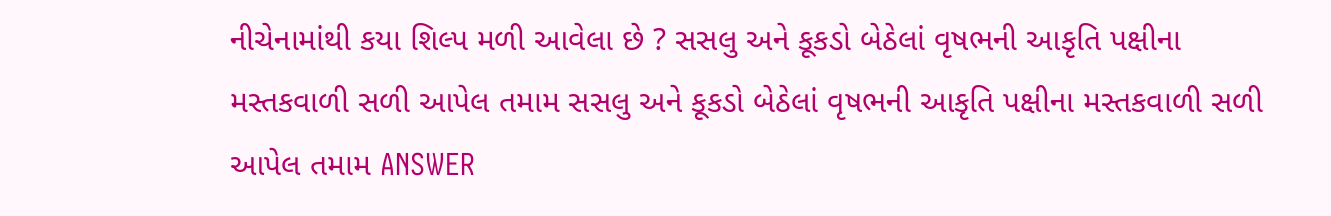નીચેનામાંથી કયા શિલ્પ મળી આવેલા છે ? સસલુ અને કૂકડો બેઠેલાં વૃષભની આકૃતિ પક્ષીના મસ્તકવાળી સળી આપેલ તમામ સસલુ અને કૂકડો બેઠેલાં વૃષભની આકૃતિ પક્ષીના મસ્તકવાળી સળી આપેલ તમામ ANSWER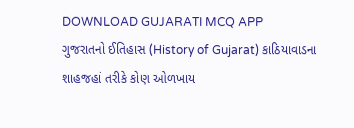DOWNLOAD GUJARATI MCQ APP
ગુજરાતનો ઈતિહાસ (History of Gujarat) કાઠિયાવાડના શાહજહાં તરીકે કોણ ઓળખાય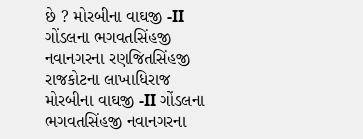છે ? મોરબીના વાઘજી -II ગોંડલના ભગવતસિંહજી નવાનગરના રણજિતસિંહજી રાજકોટના લાખાધિરાજ મોરબીના વાઘજી -II ગોંડલના ભગવતસિંહજી નવાનગરના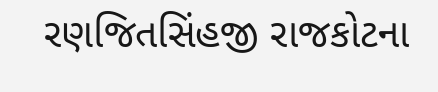રણજિતસિંહજી રાજકોટના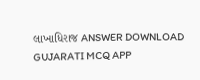લાખાધિરાજ ANSWER DOWNLOAD GUJARATI MCQ APP